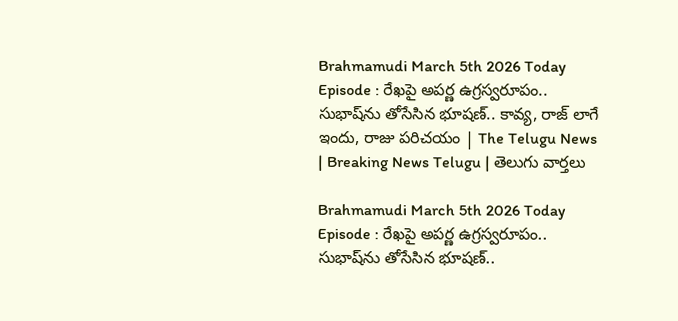Brahmamudi March 5th 2026 Today Episode : రేఖపై అపర్ణ ఉగ్రస్వరూపం.. సుభాష్‌ను తోసేసిన భూషణ్.. కావ్య, రాజ్ లాగే ఇందు, రాజు పరిచయం | The Telugu News | Breaking News Telugu | తెలుగు వార్త‌లు

Brahmamudi March 5th 2026 Today Episode : రేఖపై అపర్ణ ఉగ్రస్వరూపం.. సుభాష్‌ను తోసేసిన భూషణ్..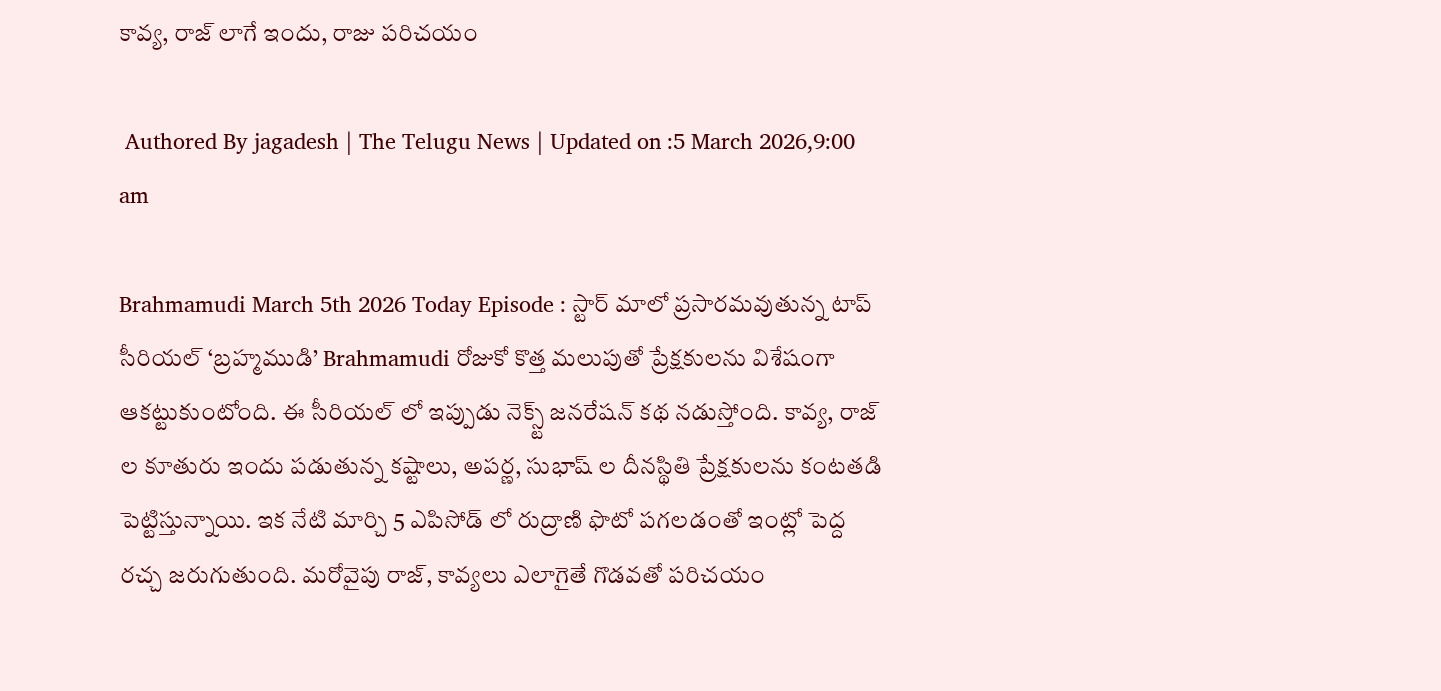కావ్య, రాజ్ లాగే ఇందు, రాజు పరిచయం

 Authored By jagadesh | The Telugu News | Updated on :5 March 2026,9:00 am

Brahmamudi March 5th 2026 Today Episode : స్టార్ మాలో ప్రసారమవుతున్న టాప్ సీరియల్ ‘బ్రహ్మముడి’ Brahmamudi రోజుకో కొత్త మలుపుతో ప్రేక్షకులను విశేషంగా ఆకట్టుకుంటోంది. ఈ సీరియల్ లో ఇప్పుడు నెక్స్ట్ జనరేషన్ కథ నడుస్తోంది. కావ్య, రాజ్ ల కూతురు ఇందు పడుతున్న కష్టాలు, అపర్ణ, సుభాష్ ల దీనస్థితి ప్రేక్షకులను కంటతడి పెట్టిస్తున్నాయి. ఇక నేటి మార్చి 5 ఎపిసోడ్ లో రుద్రాణి ఫొటో పగలడంతో ఇంట్లో పెద్ద రచ్చ జరుగుతుంది. మరోవైపు రాజ్, కావ్యలు ఎలాగైతే గొడవతో పరిచయం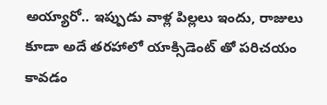అయ్యారో.. ఇప్పుడు వాళ్ల పిల్లలు ఇందు, రాజులు కూడా అదే తరహాలో యాక్సిడెంట్ తో పరిచయం కావడం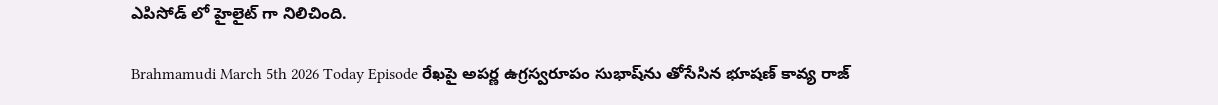ఎపిసోడ్ లో హైలైట్ గా నిలిచింది.

Brahmamudi March 5th 2026 Today Episode రేఖపై అపర్ణ ఉగ్రస్వరూపం సుభాష్‌ను తోసేసిన భూషణ్ కావ్య రాజ్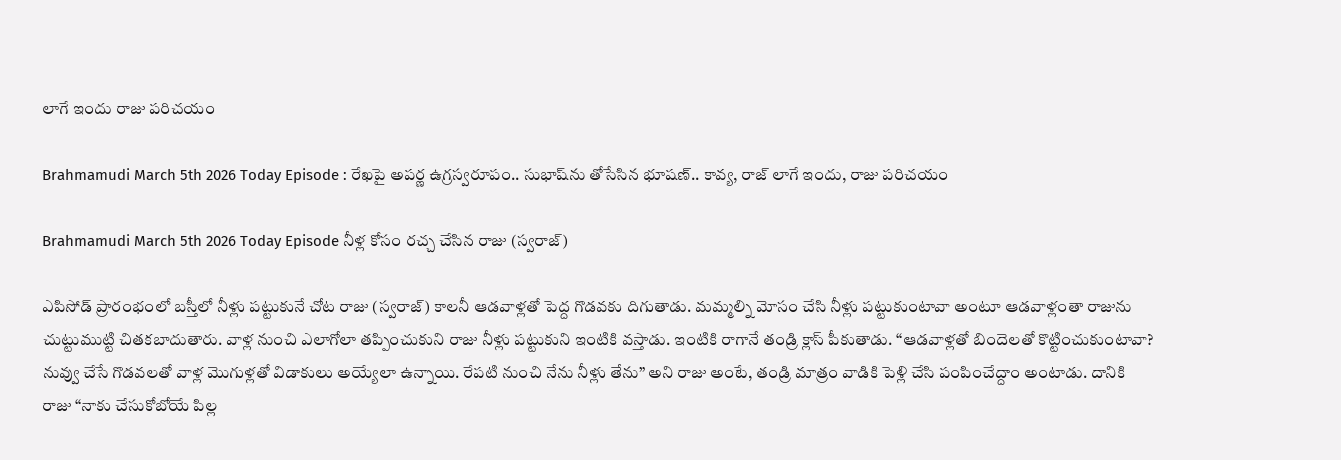లాగే ఇందు రాజు పరిచయం

Brahmamudi March 5th 2026 Today Episode : రేఖపై అపర్ణ ఉగ్రస్వరూపం.. సుభాష్‌ను తోసేసిన భూషణ్.. కావ్య, రాజ్ లాగే ఇందు, రాజు పరిచయం

Brahmamudi March 5th 2026 Today Episode నీళ్ల కోసం రచ్చ చేసిన రాజు (స్వరాజ్)

ఎపిసోడ్ ప్రారంభంలో బస్తీలో నీళ్లు పట్టుకునే చోట రాజు (స్వరాజ్) కాలనీ ఆడవాళ్లతో పెద్ద గొడవకు దిగుతాడు. మమ్మల్ని మోసం చేసి నీళ్లు పట్టుకుంటావా అంటూ ఆడవాళ్లంతా రాజును చుట్టుముట్టి చితకబాదుతారు. వాళ్ల నుంచి ఎలాగోలా తప్పించుకుని రాజు నీళ్లు పట్టుకుని ఇంటికి వస్తాడు. ఇంటికి రాగానే తండ్రి క్లాస్ పీకుతాడు. “ఆడవాళ్లతో బిందెలతో కొట్టించుకుంటావా? నువ్వు చేసే గొడవలతో వాళ్ల మొగుళ్లతో విడాకులు అయ్యేలా ఉన్నాయి. రేపటి నుంచి నేను నీళ్లు తేను” అని రాజు అంటే, తండ్రి మాత్రం వాడికి పెళ్లి చేసి పంపించేద్దాం అంటాడు. దానికి రాజు “నాకు చేసుకోబోయే పిల్ల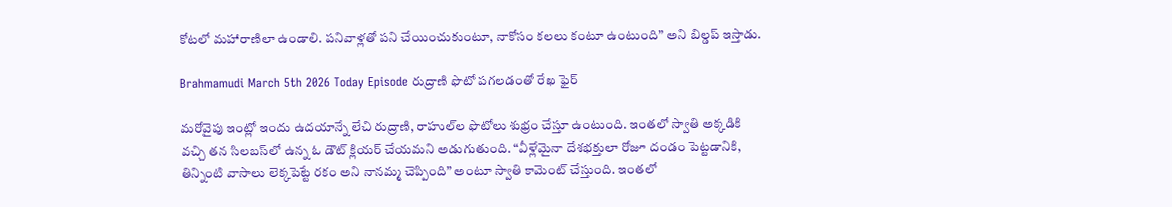కోటలో మహారాణిలా ఉండాలి. పనివాళ్లతో పని చేయించుకుంటూ, నాకోసం కలలు కంటూ ఉంటుంది” అని బిల్డప్ ఇస్తాడు.

Brahmamudi March 5th 2026 Today Episode రుద్రాణి ఫొటో పగలడంతో రేఖ ఫైర్

మరోవైపు ఇంట్లో ఇందు ఉదయాన్నే లేచి రుద్రాణి, రాహుల్‌ల ఫొటోలు శుభ్రం చేస్తూ ఉంటుంది. ఇంతలో స్వాతి అక్కడికి వచ్చి తన సిలబస్‌లో ఉన్న ఓ డౌట్ క్లియర్ చేయమని అడుగుతుంది. “వీళ్లేమైనా దేశభక్తులా రోజూ దండం పెట్టడానికి, తిన్నింటి వాసాలు లెక్కపెట్టే రకం అని నానమ్మ చెప్పింది” అంటూ స్వాతి కామెంట్ చేస్తుంది. ఇంతలో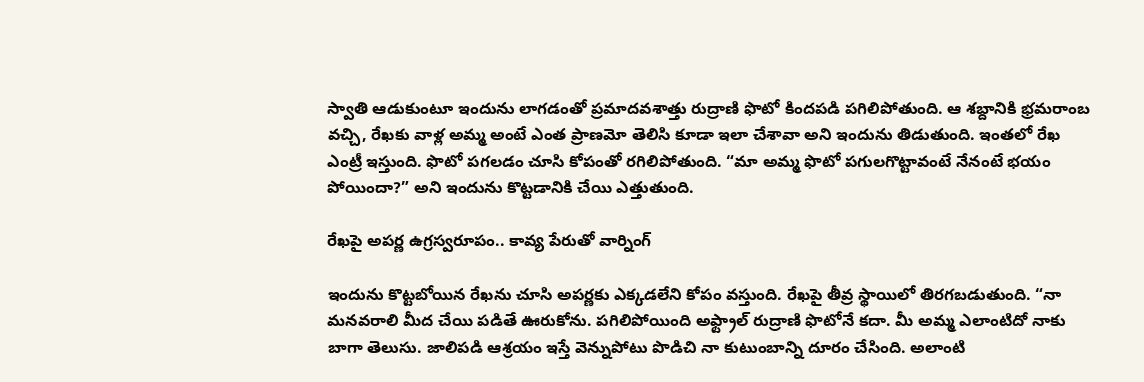స్వాతి ఆడుకుంటూ ఇందును లాగడంతో ప్రమాదవశాత్తు రుద్రాణి ఫొటో కిందపడి పగిలిపోతుంది. ఆ శబ్దానికి భ్రమరాంబ వచ్చి, రేఖకు వాళ్ల అమ్మ అంటే ఎంత ప్రాణమో తెలిసి కూడా ఇలా చేశావా అని ఇందును తిడుతుంది. ఇంతలో రేఖ ఎంట్రీ ఇస్తుంది. ఫొటో పగలడం చూసి కోపంతో రగిలిపోతుంది. “మా అమ్మ ఫొటో పగులగొట్టావంటే నేనంటే భయం పోయిందా?” అని ఇందును కొట్టడానికి చేయి ఎత్తుతుంది.

రేఖపై అపర్ణ ఉగ్రస్వరూపం.. కావ్య పేరుతో వార్నింగ్

ఇందును కొట్టబోయిన రేఖను చూసి అపర్ణకు ఎక్కడలేని కోపం వస్తుంది. రేఖపై తీవ్ర స్థాయిలో తిరగబడుతుంది. “నా మనవరాలి మీద చేయి పడితే ఊరుకోను. పగిలిపోయింది అఫ్ట్రాల్ రుద్రాణి ఫొటోనే కదా. మీ అమ్మ ఎలాంటిదో నాకు బాగా తెలుసు. జాలిపడి ఆశ్రయం ఇస్తే వెన్నుపోటు పొడిచి నా కుటుంబాన్ని దూరం చేసింది. అలాంటి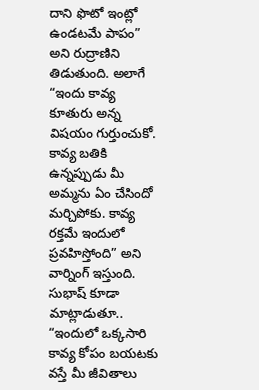దాని ఫొటో ఇంట్లో ఉండటమే పాపం” అని రుద్రాణిని తిడుతుంది. అలాగే “ఇందు కావ్య కూతురు అన్న విషయం గుర్తుంచుకో. కావ్య బతికి ఉన్నప్పుడు మీ అమ్మను ఏం చేసిందో మర్చిపోకు. కావ్య రక్తమే ఇందులో ప్రవహిస్తోంది” అని వార్నింగ్ ఇస్తుంది. సుభాష్ కూడా మాట్లాడుతూ.. “ఇందులో ఒక్కసారి కావ్య కోపం బయటకు వస్తే మీ జీవితాలు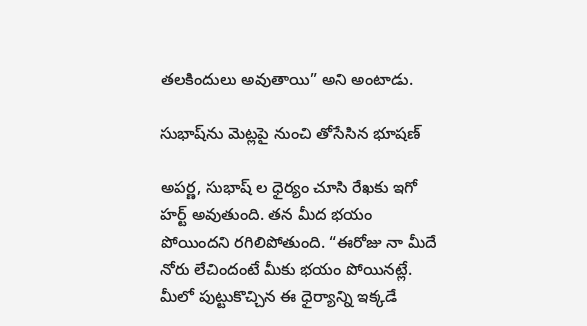తలకిందులు అవుతాయి” అని అంటాడు.

సుభాష్‌ను మెట్లపై నుంచి తోసేసిన భూషణ్

అపర్ణ, సుభాష్ ల ధైర్యం చూసి రేఖకు ఇగో హర్ట్ అవుతుంది. తన మీద భయం పోయిందని రగిలిపోతుంది. “ఈరోజు నా మీదే నోరు లేచిందంటే మీకు భయం పోయినట్లే. మీలో పుట్టుకొచ్చిన ఈ ధైర్యాన్ని ఇక్కడే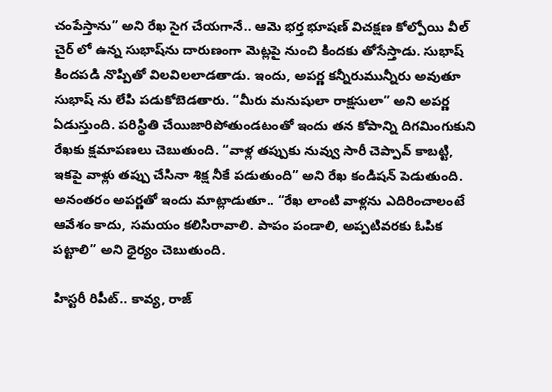చంపేస్తాను” అని రేఖ సైగ చేయగానే.. ఆమె భర్త భూషణ్ విచక్షణ కోల్పోయి వీల్ చైర్ లో ఉన్న సుభాష్‌ను దారుణంగా మెట్లపై నుంచి కిందకు తోసేస్తాడు. సుభాష్ కిందపడి నొప్పితో విలవిలలాడతాడు. ఇందు, అపర్ణ కన్నీరుమున్నీరు అవుతూ సుభాష్ ను లేపి పడుకోబెడతారు. “మీరు మనుషులా రాక్షసులా” అని అపర్ణ ఏడుస్తుంది. పరిస్థితి చేయిజారిపోతుండటంతో ఇందు తన కోపాన్ని దిగమింగుకుని రేఖకు క్షమాపణలు చెబుతుంది. “వాళ్ల తప్పుకు నువ్వు సారీ చెప్పావ్ కాబట్టి, ఇకపై వాళ్లు తప్పు చేసినా శిక్ష నీకే పడుతుంది” అని రేఖ కండిషన్ పెడుతుంది. అనంతరం అపర్ణతో ఇందు మాట్లాడుతూ.. “రేఖ లాంటి వాళ్లను ఎదిరించాలంటే ఆవేశం కాదు, సమయం కలిసిరావాలి. పాపం పండాలి, అప్పటివరకు ఓపిక పట్టాలి” అని ధైర్యం చెబుతుంది.

హిస్టరీ రిపీట్.. కావ్య, రాజ్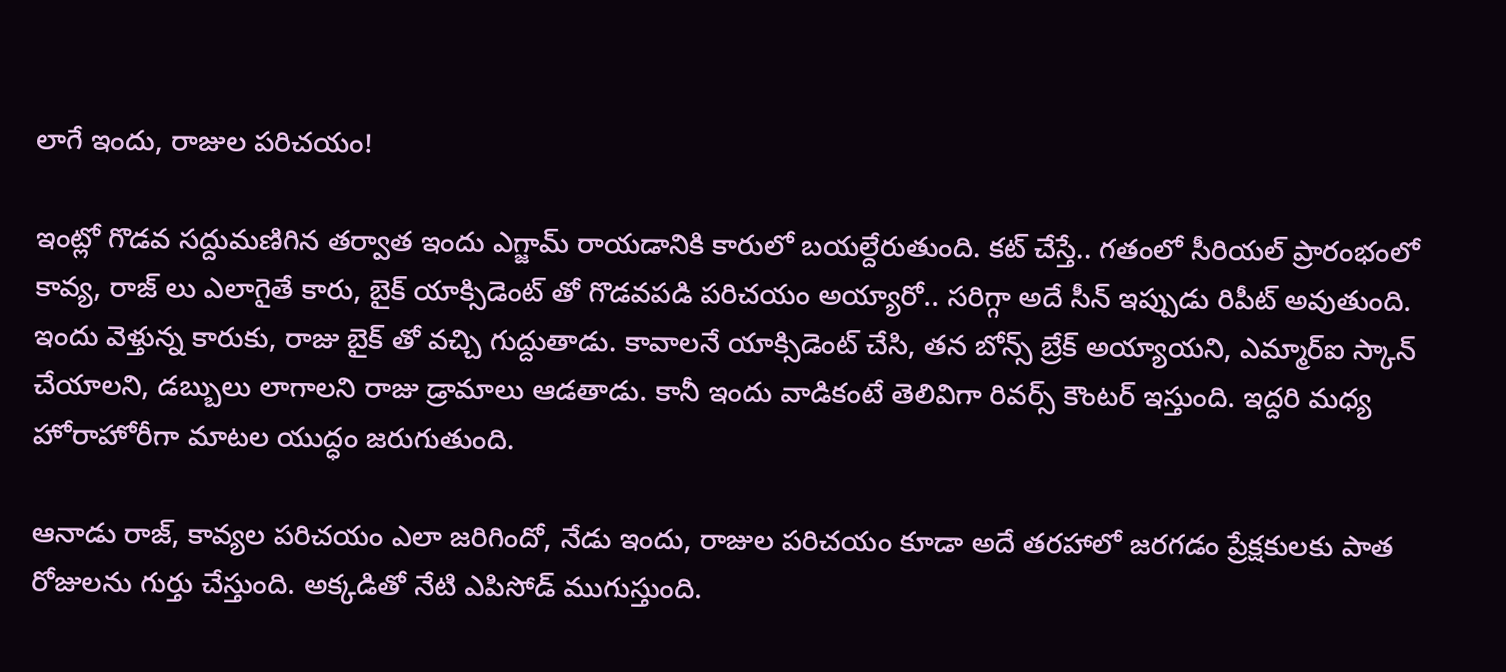లాగే ఇందు, రాజుల పరిచయం!

ఇంట్లో గొడవ సద్దుమణిగిన తర్వాత ఇందు ఎగ్జామ్ రాయడానికి కారులో బయల్దేరుతుంది. కట్ చేస్తే.. గతంలో సీరియల్ ప్రారంభంలో కావ్య, రాజ్ లు ఎలాగైతే కారు, బైక్ యాక్సిడెంట్ తో గొడవపడి పరిచయం అయ్యారో.. సరిగ్గా అదే సీన్ ఇప్పుడు రిపీట్ అవుతుంది. ఇందు వెళ్తున్న కారుకు, రాజు బైక్ తో వచ్చి గుద్దుతాడు. కావాలనే యాక్సిడెంట్ చేసి, తన బోన్స్ బ్రేక్ అయ్యాయని, ఎమ్మార్ఐ స్కాన్ చేయాలని, డబ్బులు లాగాలని రాజు డ్రామాలు ఆడతాడు. కానీ ఇందు వాడికంటే తెలివిగా రివర్స్ కౌంటర్ ఇస్తుంది. ఇద్దరి మధ్య హోరాహోరీగా మాటల యుద్ధం జరుగుతుంది.

ఆనాడు రాజ్, కావ్యల పరిచయం ఎలా జరిగిందో, నేడు ఇందు, రాజుల పరిచయం కూడా అదే తరహాలో జరగడం ప్రేక్షకులకు పాత రోజులను గుర్తు చేస్తుంది. అక్కడితో నేటి ఎపిసోడ్ ముగుస్తుంది.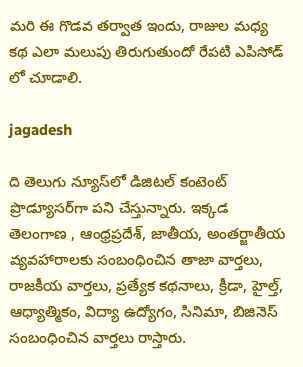మరి ఈ గొడవ తర్వాత ఇందు, రాజుల మధ్య కథ ఎలా మలుపు తిరుగుతుందో రేపటి ఎపిసోడ్ లో చూడాలి.

jagadesh

ది తెలుగు న్యూస్‌లో డిజిటల్ కంటెంట్ ప్రొడ్యూసర్‌గా పని చేస్తున్నారు. ఇక్కడ తెలంగాణ , ఆంధ్ర‌ప్ర‌దేశ్‌, జాతీయ, అంతర్జాతీయ వ్యవహారాలకు సంబంధించిన తాజా వార్తలు, రాజకీయ వార్తలు, ప్ర‌త్యేక క‌థ‌నాలు, క్రీడా, హైల్త్‌, ఆధ్యాత్మికం, విద్యా ఉద్యోగం, సినిమా, బిజినెస్ సంబంధించిన వార్త‌లు రాస్తారు.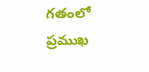గ‌తంలో ప్ర‌ముఖ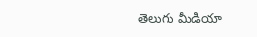తెలుగు మీడియా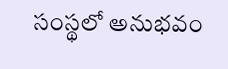సంస్థ‌లో అనుభ‌వం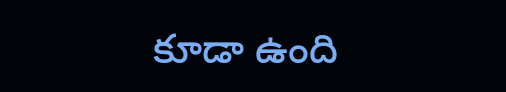కూడా ఉంది